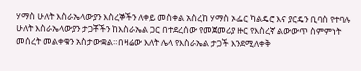ሃማስ ሁለት እስራኤላውያን እስረኞችን ለቀይ መስቀል አስረከ ሃማስ ኦፌር ካልዴሮ እና ያርዴን ቢባስ የተባሉ ሁለት እስራኤላውያን ታጋቾችን ከእስራኤል ጋር በተደረሰው የመጀመሪያ ዙር የእስረኛ ልውውጥ ስምምነት መሰረት መልቀቁን አስታውቋል።በዛሬው እለት ሌላ የእስራኤል ታጋች እንደሚለቀቅ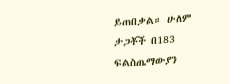ይጠበቃል። ሁለም ታጋቾች በ183 ፍልስጤማውያን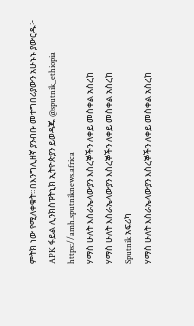ምትክ ነው የሚለቀቁት።በእንግሊዘኛ ያንብቡ መተግበሪያውን አሁኑኑ ያውርዱ፦ APK ፋይል ሊንክስፑትኒክ ኢትዮጵያን ይወዳጁ @sputnik_ethiopia
https://amh.sputniknews.africa
ሃማስ ሁለት እስራኤላውያን እስረኞችን ለቀይ መስቀል አስረከ
ሃማስ ሁለት እስራኤላውያን እስረኞችን ለቀይ መስቀል አስረከ
Sputnik አፍሪካ
ሃማስ ሁለት እስራኤላውያን እስረኞችን ለቀይ መስቀል አስረከ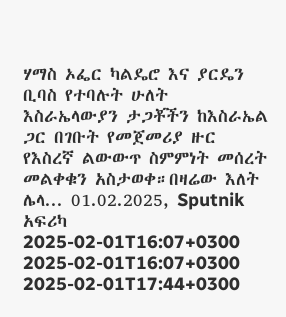ሃማስ ኦፌር ካልዴሮ እና ያርዴን ቢባስ የተባሉት ሁለት እስራኤላውያን ታጋቾችን ከእስራኤል ጋር በገቡት የመጀመሪያ ዙር የእስረኛ ልውውጥ ስምምነት መሰረት መልቀቁን አስታወቀ።በዛሬው እለት ሌላ... 01.02.2025, Sputnik አፍሪካ
2025-02-01T16:07+0300
2025-02-01T16:07+0300
2025-02-01T17:44+0300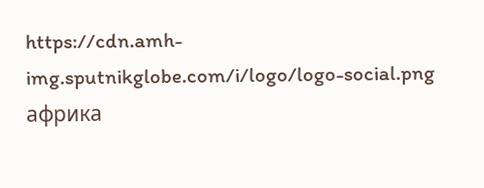https://cdn.amh-img.sputnikglobe.com/i/logo/logo-social.png
африка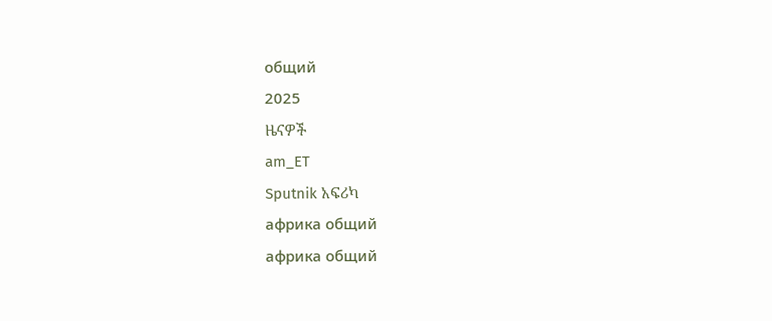общий
2025
ዜናዎች
am_ET
Sputnik አፍሪካ
африка общий
африка общий